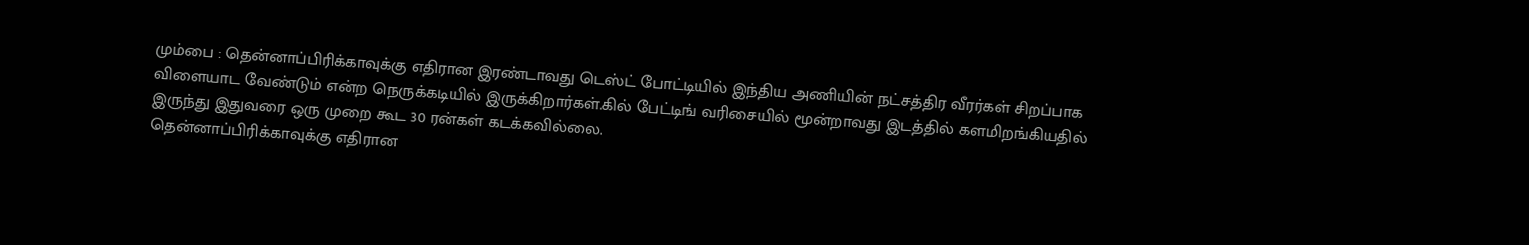மும்பை : தென்னாப்பிரிக்காவுக்கு எதிரான இரண்டாவது டெஸ்ட் போட்டியில் இந்திய அணியின் நட்சத்திர வீரர்கள் சிறப்பாக விளையாட வேண்டும் என்ற நெருக்கடியில் இருக்கிறார்கள்.கில் பேட்டிங் வரிசையில் மூன்றாவது இடத்தில் களமிறங்கியதில் இருந்து இதுவரை ஒரு முறை கூட 30 ரன்கள் கடக்கவில்லை.
தென்னாப்பிரிக்காவுக்கு எதிரான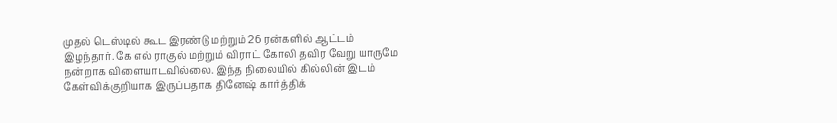முதல் டெஸ்டில் கூட இரண்டு மற்றும் 26 ரன்களில் ஆட்டம் இழந்தார். கே எல் ராகுல் மற்றும் விராட் கோலி தவிர வேறு யாருமே நன்றாக விளையாடவில்லை. இந்த நிலையில் கில்லின் இடம் கேள்விக்குறியாக இருப்பதாக தினேஷ் கார்த்திக்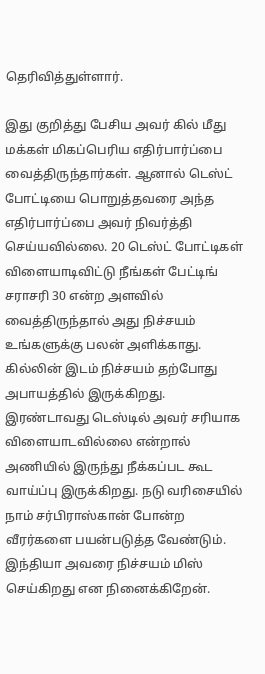தெரிவித்துள்ளார்.

இது குறித்து பேசிய அவர் கில் மீது மக்கள் மிகப்பெரிய எதிர்பார்ப்பை வைத்திருந்தார்கள். ஆனால் டெஸ்ட் போட்டியை பொறுத்தவரை அந்த எதிர்பார்ப்பை அவர் நிவர்த்தி செய்யவில்லை. 20 டெஸ்ட் போட்டிகள் விளையாடிவிட்டு நீங்கள் பேட்டிங் சராசரி 30 என்ற அளவில் வைத்திருந்தால் அது நிச்சயம் உங்களுக்கு பலன் அளிக்காது.
கில்லின் இடம் நிச்சயம் தற்போது அபாயத்தில் இருக்கிறது. இரண்டாவது டெஸ்டில் அவர் சரியாக விளையாடவில்லை என்றால் அணியில் இருந்து நீக்கப்பட கூட வாய்ப்பு இருக்கிறது. நடு வரிசையில் நாம் சர்பிராஸ்கான் போன்ற வீரர்களை பயன்படுத்த வேண்டும். இந்தியா அவரை நிச்சயம் மிஸ் செய்கிறது என நினைக்கிறேன்.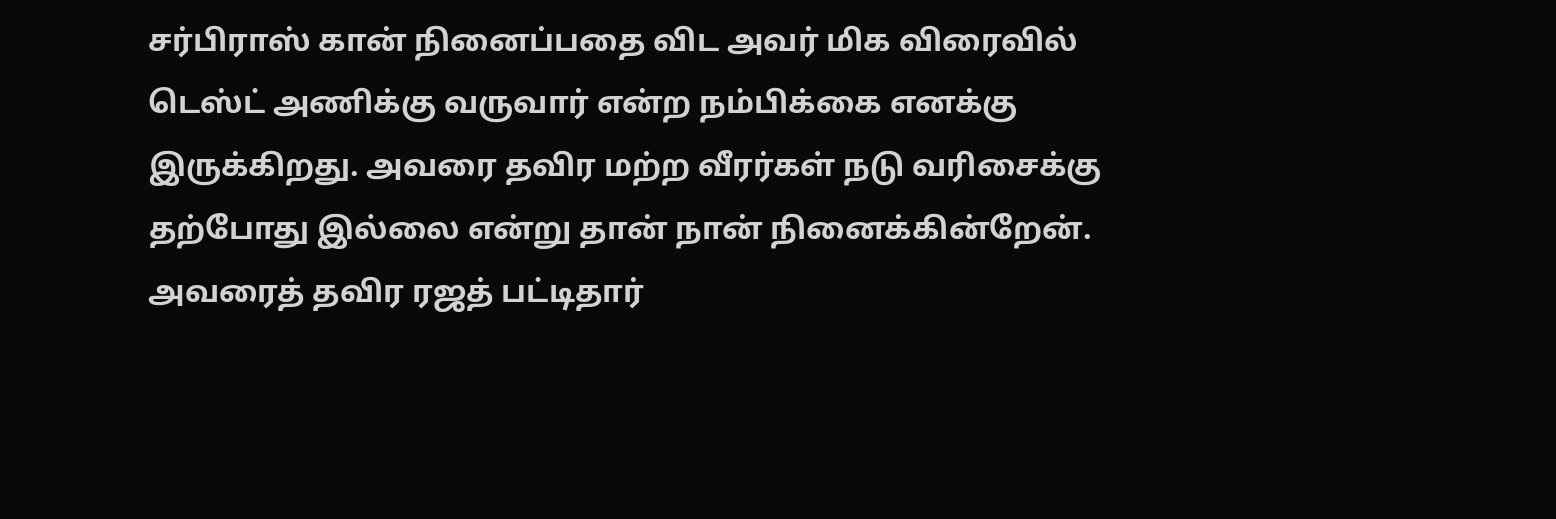சர்பிராஸ் கான் நினைப்பதை விட அவர் மிக விரைவில் டெஸ்ட் அணிக்கு வருவார் என்ற நம்பிக்கை எனக்கு இருக்கிறது. அவரை தவிர மற்ற வீரர்கள் நடு வரிசைக்கு தற்போது இல்லை என்று தான் நான் நினைக்கின்றேன். அவரைத் தவிர ரஜத் பட்டிதார்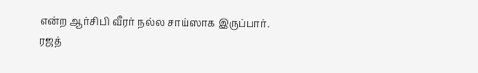என்ற ஆர்சிபி வீரர் நல்ல சாய்ஸாக இருப்பார்.
ரஜத்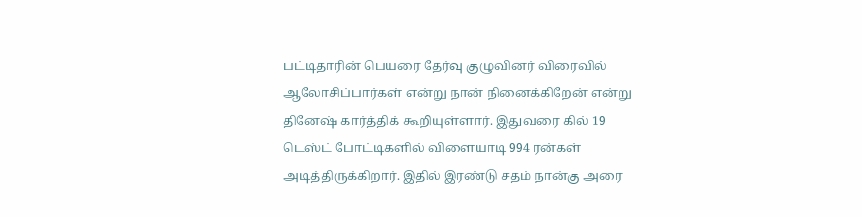பட்டிதாரின் பெயரை தேர்வு குழுவினர் விரைவில் ஆலோசிப்பார்கள் என்று நான் நினைக்கிறேன் என்று தினேஷ் கார்த்திக் கூறியுள்ளார். இதுவரை கில் 19 டெஸ்ட் போட்டிகளில் விளையாடி 994 ரன்கள் அடித்திருக்கிறார். இதில் இரண்டு சதம் நான்கு அரை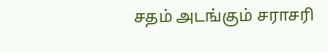சதம் அடங்கும் சராசரி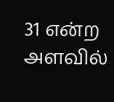31 என்ற அளவில்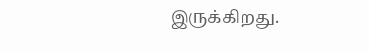இருக்கிறது.